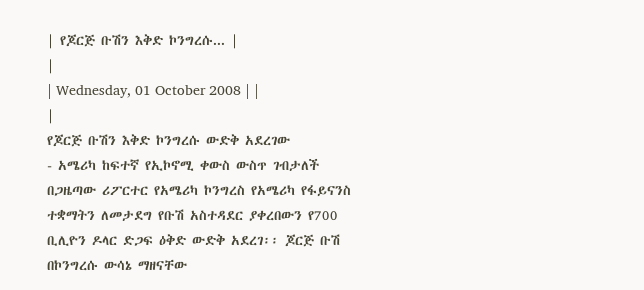| የጆርጅ ቡሽን እቅድ ኮንግረሱ... |
|
| Wednesday, 01 October 2008 | |
|
የጆርጅ ቡሽን እቅድ ኮንግረሱ ውድቅ አደረገው
- አሜሪካ ከፍተኛ የኢኮኖሚ ቀውስ ውስጥ ገብታለች በጋዜጣው ሪፖርተር የአሜሪካ ኮንግረስ የአሜሪካ የፋይናንስ ተቋማትን ለመታደግ የቡሽ አስተዳደር ያቀረበውን የ700 ቢሊዮን ዶላር ድጋፍ ዕቅድ ውድቅ አደረገ፡፡ ጆርጅ ቡሽ በኮንግረሱ ውሳኔ ማዘናቸው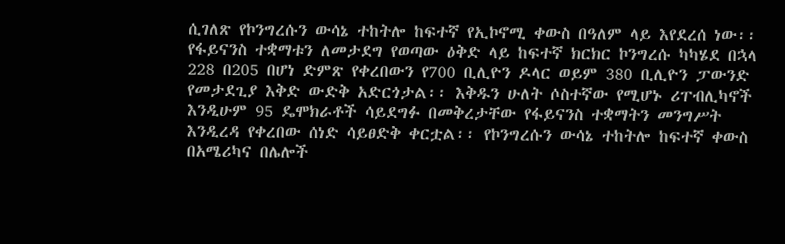ሲገለጽ የኮንግረሱን ውሳኔ ተከትሎ ከፍተኛ የኢኮኖሚ ቀውስ በዓለም ላይ እየደረሰ ነው፡፡ የፋይናንስ ተቋማቱን ለመታደግ የወጣው ዕቅድ ላይ ከፍተኛ ክርክር ኮንግረሱ ካካሄደ በኋላ 228 በ205 በሆነ ድምጽ የቀረበውን የ700 ቢሊዮን ዶላር ወይም 380 ቢሊዮን ፓውንድ የመታደጊያ እቅድ ውድቅ አድርጎታል፡፡ እቅዱን ሁለት ሶስተኛው የሚሆኑ ሪፐብሊካኖች እንዲሁም 95 ዴሞክራቶች ሳይደግፉ በመቅረታቸው የፋይናንስ ተቋማትን መንግሥት እንዲረዳ የቀረበው ሰነድ ሳይፀድቅ ቀርቷል፡፡ የኮንግረሱን ውሳኔ ተከትሎ ከፍተኛ ቀውስ በአሜሪካና በሌሎች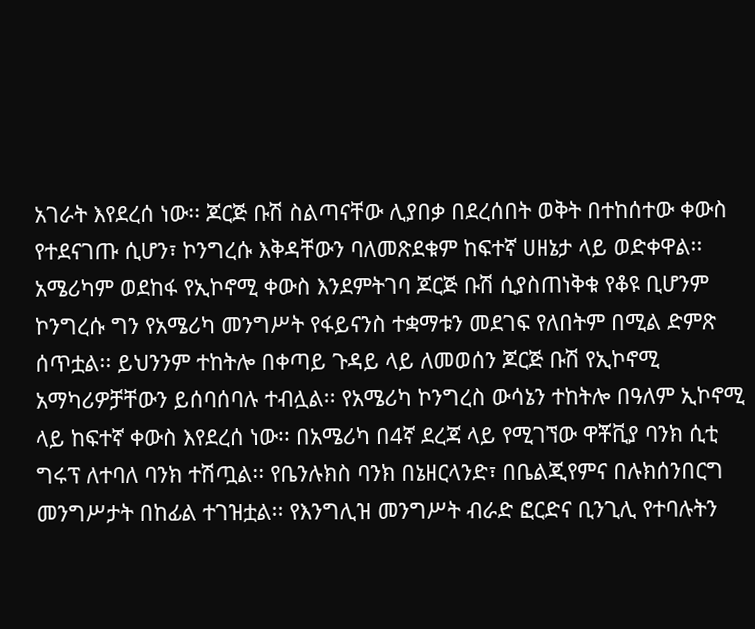አገራት እየደረሰ ነው፡፡ ጆርጅ ቡሽ ስልጣናቸው ሊያበቃ በደረሰበት ወቅት በተከሰተው ቀውስ የተደናገጡ ሲሆን፣ ኮንግረሱ እቅዳቸውን ባለመጽደቁም ከፍተኛ ሀዘኔታ ላይ ወድቀዋል፡፡ አሜሪካም ወደከፋ የኢኮኖሚ ቀውስ እንደምትገባ ጆርጅ ቡሽ ሲያስጠነቅቁ የቆዩ ቢሆንም ኮንግረሱ ግን የአሜሪካ መንግሥት የፋይናንስ ተቋማቱን መደገፍ የለበትም በሚል ድምጽ ሰጥቷል፡፡ ይህንንም ተከትሎ በቀጣይ ጉዳይ ላይ ለመወሰን ጆርጅ ቡሽ የኢኮኖሚ አማካሪዎቻቸውን ይሰባሰባሉ ተብሏል፡፡ የአሜሪካ ኮንግረስ ውሳኔን ተከትሎ በዓለም ኢኮኖሚ ላይ ከፍተኛ ቀውስ እየደረሰ ነው፡፡ በአሜሪካ በ4ኛ ደረጃ ላይ የሚገኘው ዋቾቪያ ባንክ ሲቲ ግሩፕ ለተባለ ባንክ ተሽጧል፡፡ የቤንሉክስ ባንክ በኔዘርላንድ፣ በቤልጂየምና በሉክሰንበርግ መንግሥታት በከፊል ተገዝቷል፡፡ የእንግሊዝ መንግሥት ብራድ ፎርድና ቢንጊሊ የተባሉትን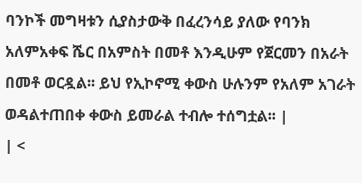ባንኮች መግዛቱን ሲያስታውቅ በፈረንሳይ ያለው የባንክ አለምአቀፍ ሼር በአምስት በመቶ እንዲሁም የጀርመን በአራት በመቶ ወርዷል፡፡ ይህ የኢኮኖሚ ቀውስ ሁሉንም የአለም አገራት ወዳልተጠበቀ ቀውስ ይመራል ተብሎ ተሰግቷል፡፡ |
| <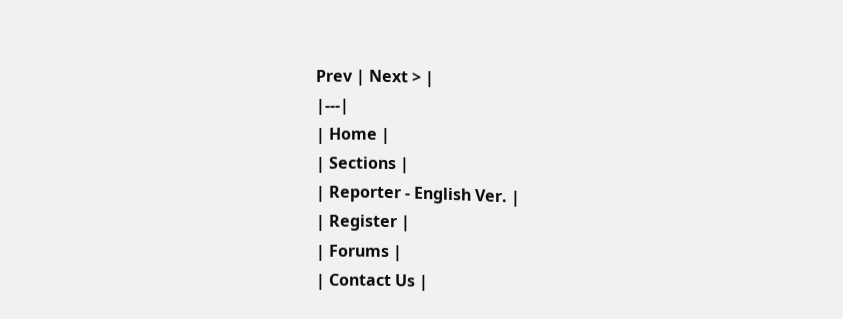Prev | Next > |
|---|
| Home |
| Sections |
| Reporter - English Ver. |
| Register |
| Forums |
| Contact Us |